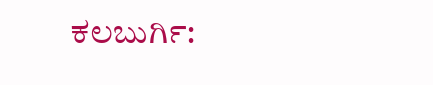ಕಲಬುರ್ಗಿ: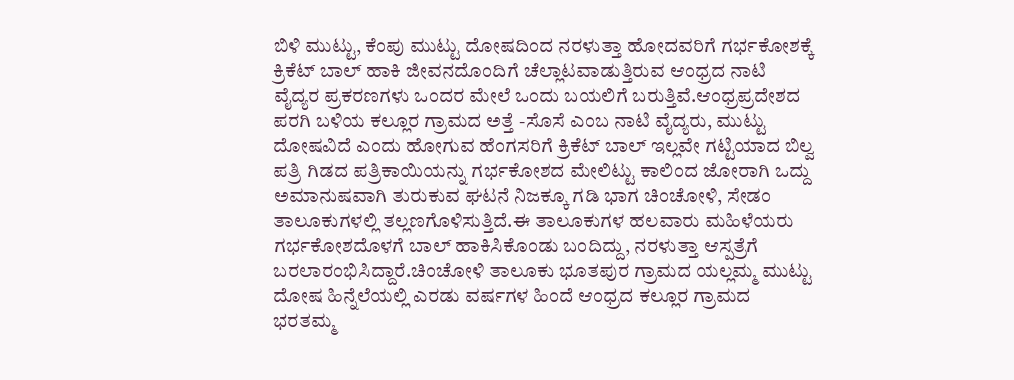ಬಿಳಿ ಮುಟ್ಟು, ಕೆಂಪು ಮುಟ್ಟು ದೋಷದಿಂದ ನರಳುತ್ತಾ ಹೋದವರಿಗೆ ಗರ್ಭಕೋಶಕ್ಕೆ ಕ್ರಿಕೆಟ್ ಬಾಲ್ ಹಾಕಿ ಜೀವನದೊಂದಿಗೆ ಚೆಲ್ಲಾಟವಾಡುತ್ತಿರುವ ಆಂಧ್ರದ ನಾಟಿ ವೈದ್ಯರ ಪ್ರಕರಣಗಳು ಒಂದರ ಮೇಲೆ ಒಂದು ಬಯಲಿಗೆ ಬರುತ್ತಿವೆ.ಆಂಧ್ರಪ್ರದೇಶದ ಪರಗಿ ಬಳಿಯ ಕಲ್ಲೂರ ಗ್ರಾಮದ ಅತ್ತೆ -ಸೊಸೆ ಎಂಬ ನಾಟಿ ವೈದ್ಯರು, ಮುಟ್ಟು ದೋಷವಿದೆ ಎಂದು ಹೋಗುವ ಹೆಂಗಸರಿಗೆ ಕ್ರಿಕೆಟ್ ಬಾಲ್ ಇಲ್ಲವೇ ಗಟ್ಟಿಯಾದ ಬಿಲ್ವ ಪತ್ರಿ ಗಿಡದ ಪತ್ರಿಕಾಯಿಯನ್ನು ಗರ್ಭಕೋಶದ ಮೇಲಿಟ್ಟು ಕಾಲಿಂದ ಜೋರಾಗಿ ಒದ್ದು ಅಮಾನುಷವಾಗಿ ತುರುಕುವ ಘಟನೆ ನಿಜಕ್ಕೂ ಗಡಿ ಭಾಗ ಚಿಂಚೋಳಿ, ಸೇಡಂ ತಾಲೂಕುಗಳಲ್ಲಿ ತಲ್ಲಣಗೊಳಿಸುತ್ತಿದೆ.ಈ ತಾಲೂಕುಗಳ ಹಲವಾರು ಮಹಿಳೆಯರು ಗರ್ಭಕೋಶದೊಳಗೆ ಬಾಲ್ ಹಾಕಿಸಿಕೊಂಡು ಬಂದಿದ್ದು, ನರಳುತ್ತಾ ಆಸ್ಪತ್ರೆಗೆ ಬರಲಾರಂಭಿಸಿದ್ದಾರೆ.ಚಿಂಚೋಳಿ ತಾಲೂಕು ಭೂತಪುರ ಗ್ರಾಮದ ಯಲ್ಲಮ್ಮ ಮುಟ್ಟು ದೋಷ ಹಿನ್ನೆಲೆಯಲ್ಲಿ ಎರಡು ವರ್ಷಗಳ ಹಿಂದೆ ಆಂಧ್ರದ ಕಲ್ಲೂರ ಗ್ರಾಮದ ಭರತಮ್ಮ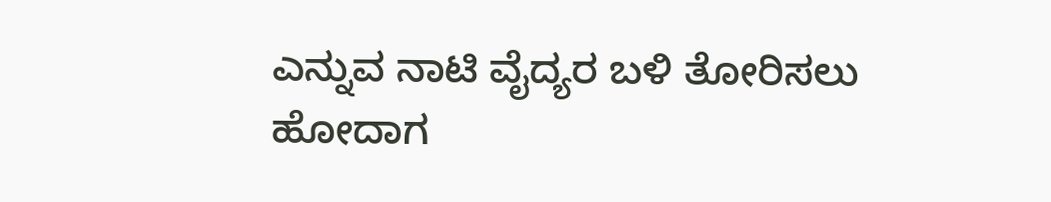ಎನ್ನುವ ನಾಟಿ ವೈದ್ಯರ ಬಳಿ ತೋರಿಸಲು ಹೋದಾಗ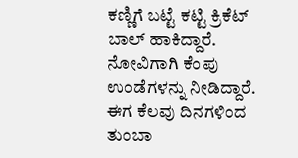ಕಣ್ಣಿಗೆ ಬಟ್ಟೆ ಕಟ್ಟಿ ಕ್ರಿಕೆಟ್ ಬಾಲ್ ಹಾಕಿದ್ದಾರೆ. ನೋವಿಗಾಗಿ ಕೆಂಪು ಉಂಡೆಗಳನ್ನು ನೀಡಿದ್ದಾರೆ. ಈಗ ಕೆಲವು ದಿನಗಳಿಂದ ತುಂಬಾ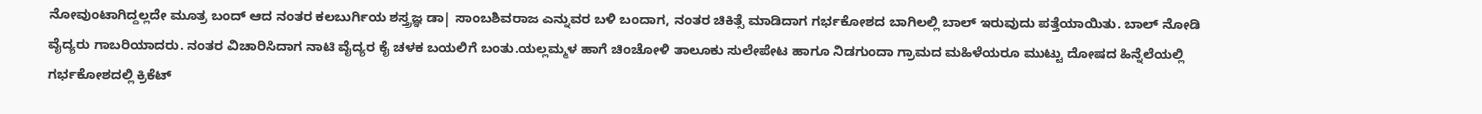ನೋವುಂಟಾಗಿದ್ದಲ್ಲದೇ ಮೂತ್ರ ಬಂದ್ ಆದ ನಂತರ ಕಲಬುರ್ಗಿಯ ಶಸ್ತ್ರಜ್ಞ ಡಾ| ಸಾಂಬಶಿವರಾಜ ಎನ್ನುವರ ಬಳಿ ಬಂದಾಗ, ನಂತರ ಚಿಕಿತ್ಸೆ ಮಾಡಿದಾಗ ಗರ್ಭಕೋಶದ ಬಾಗಿಲಲ್ಲಿ ಬಾಲ್ ಇರುವುದು ಪತ್ತೆಯಾಯಿತು. ಬಾಲ್ ನೋಡಿ ವೈದ್ಯರು ಗಾಬರಿಯಾದರು. ನಂತರ ವಿಚಾರಿಸಿದಾಗ ನಾಟಿ ವೈದ್ಯರ ಕೈ ಚಳಕ ಬಯಲಿಗೆ ಬಂತು.ಯಲ್ಲಮ್ಮಳ ಹಾಗೆ ಚಿಂಚೋಳಿ ತಾಲೂಕು ಸುಲೇಪೇಟ ಹಾಗೂ ನಿಡಗುಂದಾ ಗ್ರಾಮದ ಮಹಿಳೆಯರೂ ಮುಟ್ಟು ದೋಷದ ಹಿನ್ನೆಲೆಯಲ್ಲಿ ಗರ್ಭಕೋಶದಲ್ಲಿ ಕ್ರಿಕೆಟ್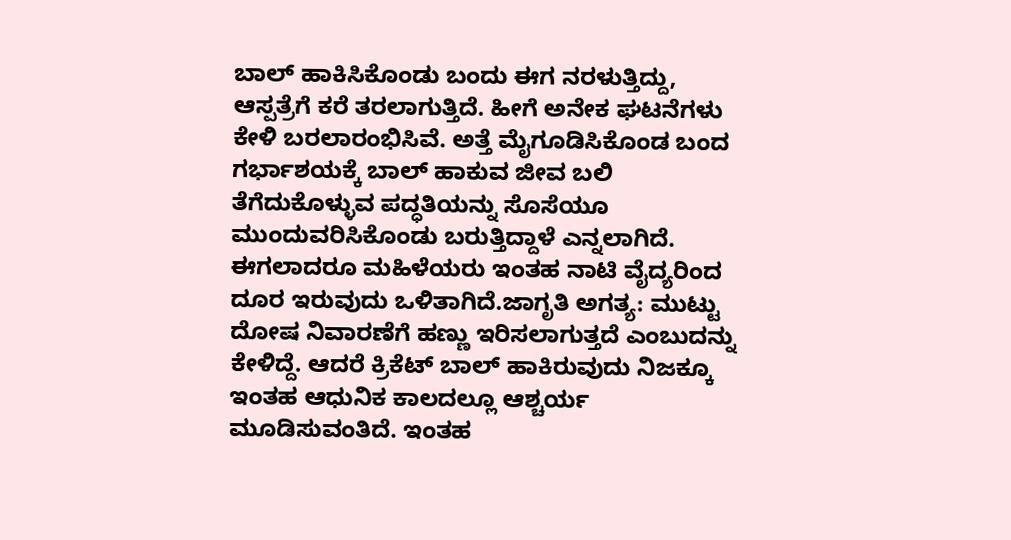ಬಾಲ್ ಹಾಕಿಸಿಕೊಂಡು ಬಂದು ಈಗ ನರಳುತ್ತಿದ್ದು, ಆಸ್ಪತ್ರೆಗೆ ಕರೆ ತರಲಾಗುತ್ತಿದೆ. ಹೀಗೆ ಅನೇಕ ಘಟನೆಗಳು ಕೇಳಿ ಬರಲಾರಂಭಿಸಿವೆ. ಅತ್ತೆ ಮೈಗೂಡಿಸಿಕೊಂಡ ಬಂದ ಗರ್ಭಾಶಯಕ್ಕೆ ಬಾಲ್ ಹಾಕುವ ಜೀವ ಬಲಿ ತೆಗೆದುಕೊಳ್ಳುವ ಪದ್ಧತಿಯನ್ನು ಸೊಸೆಯೂ ಮುಂದುವರಿಸಿಕೊಂಡು ಬರುತ್ತಿದ್ದಾಳೆ ಎನ್ನಲಾಗಿದೆ. ಈಗಲಾದರೂ ಮಹಿಳೆಯರು ಇಂತಹ ನಾಟಿ ವೈದ್ಯರಿಂದ ದೂರ ಇರುವುದು ಒಳಿತಾಗಿದೆ.ಜಾಗೃತಿ ಅಗತ್ಯ: ಮುಟ್ಟು ದೋಷ ನಿವಾರಣೆಗೆ ಹಣ್ಣು ಇರಿಸಲಾಗುತ್ತದೆ ಎಂಬುದನ್ನು ಕೇಳಿದ್ದೆ. ಆದರೆ ಕ್ರಿಕೆಟ್ ಬಾಲ್ ಹಾಕಿರುವುದು ನಿಜಕ್ಕೂ ಇಂತಹ ಆಧುನಿಕ ಕಾಲದಲ್ಲೂ ಆಶ್ಚರ್ಯ ಮೂಡಿಸುವಂತಿದೆ. ಇಂತಹ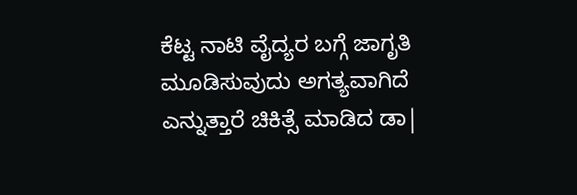ಕೆಟ್ಟ ನಾಟಿ ವೈದ್ಯರ ಬಗ್ಗೆ ಜಾಗೃತಿ ಮೂಡಿಸುವುದು ಅಗತ್ಯವಾಗಿದೆ ಎನ್ನುತ್ತಾರೆ ಚಿಕಿತ್ಸೆ ಮಾಡಿದ ಡಾ|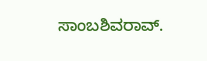ಸಾಂಬಶಿವರಾವ್.